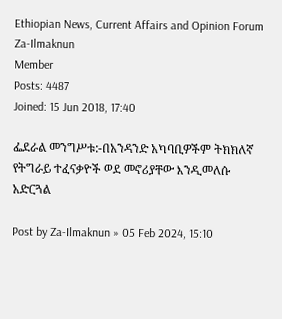Ethiopian News, Current Affairs and Opinion Forum
Za-Ilmaknun
Member
Posts: 4487
Joined: 15 Jun 2018, 17:40

ፌደራል መንግሥቱ:-በአንዳንድ አካባቢዎችም ትክክለኛ የትግራይ ተፈናቃዮች ወደ መኖሪያቸው እንዲመለሱ አድርጓል

Post by Za-Ilmaknun » 05 Feb 2024, 15:10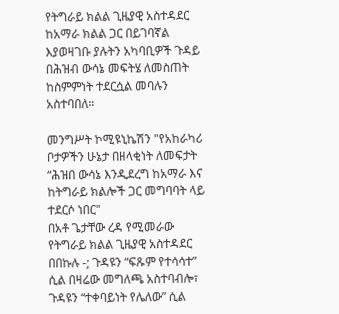የትግራይ ክልል ጊዜያዊ አስተዳደር ከአማራ ክልል ጋር በይገባኛል እያወዛገቡ ያሉትን አካባቢዎች ጉዳይ በሕዝብ ውሳኔ መፍትሄ ለመስጠት ከስምምነት ተደርሷል መባሉን አስተባበለ።

መንግሥት ኮሚዩኒኬሽን "የአከራካሪ ቦታዎችን ሁኔታ በዘላቂነት ለመፍታት “ሕዝበ ውሳኔ እንዲደረግ ከአማራ እና ከትግራይ ክልሎች ጋር መግባባት ላይ ተደርሶ ነበር"
በአቶ ጌታቸው ረዳ የሚመራው የትግራይ ክልል ጊዜያዊ አስተዳደር በበኩሉ -; ጉዳዩን “ፍጹም የተሳሳተ” ሲል በዛሬው መግለጫ አስተባብሎ፣ ጉዳዩን “ተቀባይነት የሌለው” ሲል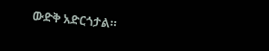ውድቅ አድርጎታል።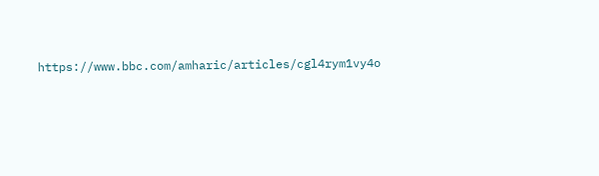https://www.bbc.com/amharic/articles/cgl4rym1vy4o